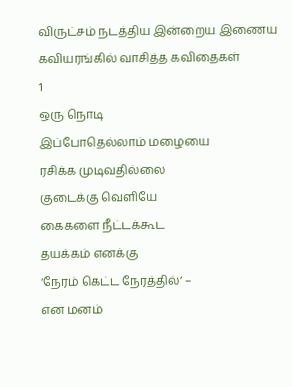விருட்சம் நடத்திய இன்றைய இணைய கவியரங்கில் வாசித்த கவிதைகள்
1
ஒரு நொடி
இப்போதெல்லாம் மழையை
ரசிக்க முடிவதில்லை
குடைக்கு வெளியே
கைகளை நீட்டக்கூட
தயக்கம் எனக்கு
‘நேரம் கெட்ட நேரத்தில்’ –
என மனம்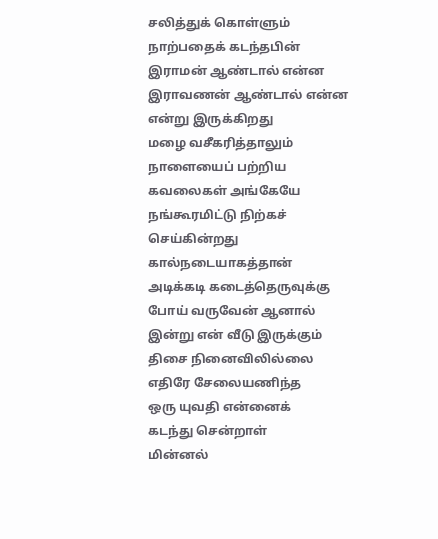சலித்துக் கொள்ளும்
நாற்பதைக் கடந்தபின்
இராமன் ஆண்டால் என்ன
இராவணன் ஆண்டால் என்ன
என்று இருக்கிறது
மழை வசீகரித்தாலும்
நாளையைப் பற்றிய
கவலைகள் அங்கேயே
நங்கூரமிட்டு நிற்கச் செய்கின்றது
கால்நடையாகத்தான்
அடிக்கடி கடைத்தெருவுக்கு
போய் வருவேன் ஆனால்
இன்று என் வீடு இருக்கும்
திசை நினைவிலில்லை
எதிரே சேலையணிந்த
ஒரு யுவதி என்னைக்
கடந்து சென்றாள்
மின்னல்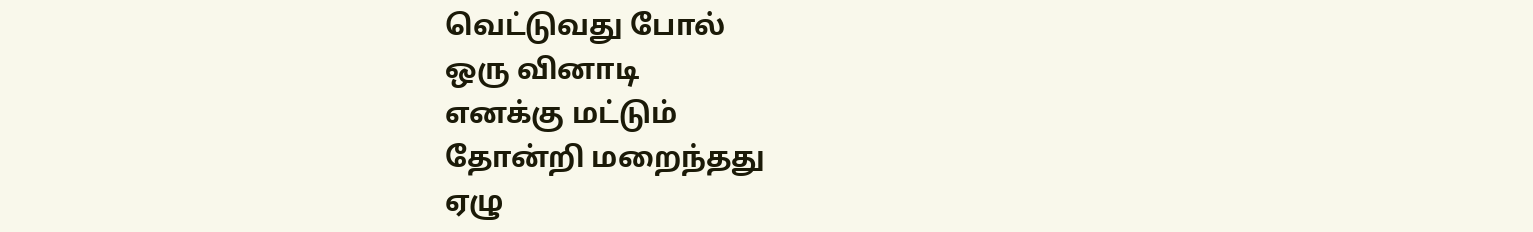வெட்டுவது போல்
ஒரு வினாடி
எனக்கு மட்டும்
தோன்றி மறைந்தது
ஏழு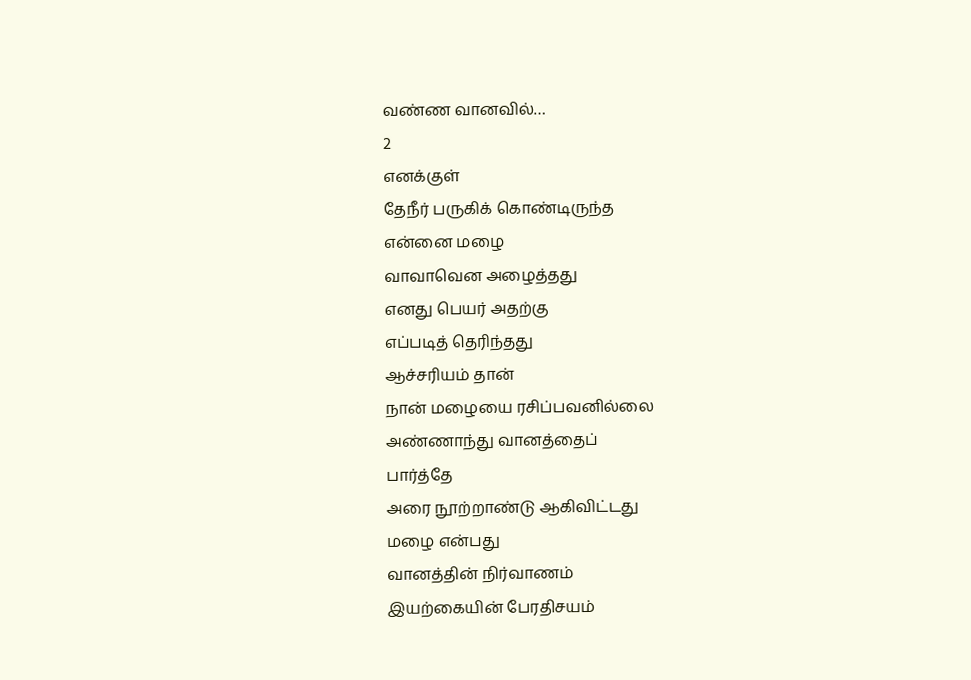வண்ண வானவில்…
2
எனக்குள்
தேநீர் பருகிக் கொண்டிருந்த
என்னை மழை
வாவாவென அழைத்தது
எனது பெயர் அதற்கு
எப்படித் தெரிந்தது
ஆச்சரியம் தான்
நான் மழையை ரசிப்பவனில்லை
அண்ணாந்து வானத்தைப்
பார்த்தே
அரை நூற்றாண்டு ஆகிவிட்டது
மழை என்பது
வானத்தின் நிர்வாணம்
இயற்கையின் பேரதிசயம்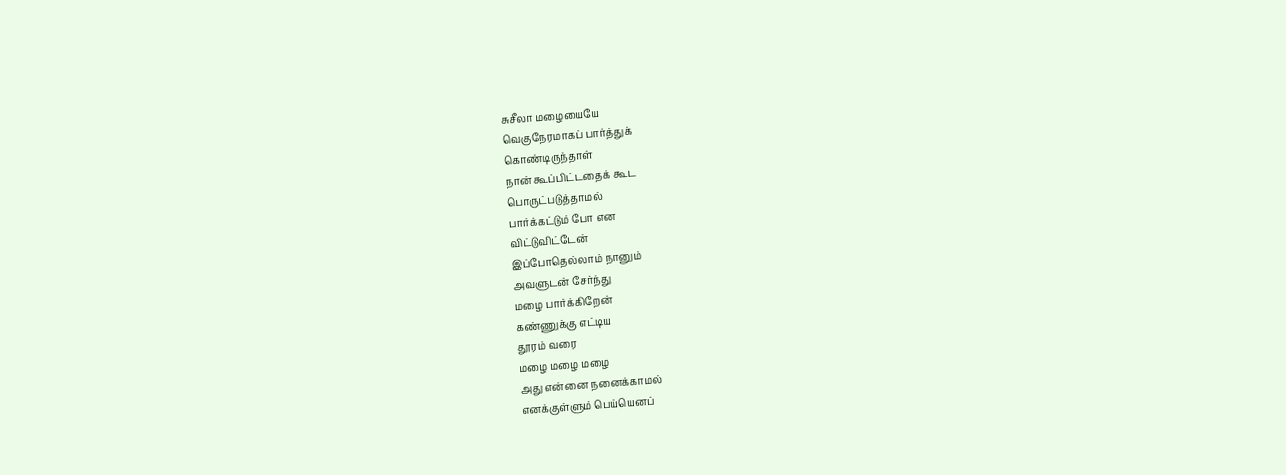சுசீலா மழையையே
வெகுநேரமாகப் பார்த்துக்
கொண்டிருந்தாள்
நான் கூப்பிட்டதைக் கூட
பொருட்படுத்தாமல்
பார்க்கட்டும் போ என
விட்டுவிட்டேன்
இப்போதெல்லாம் நானும்
அவளுடன் சேர்ந்து
மழை பார்க்கிறேன்
கண்ணுக்கு எட்டிய
தூரம் வரை
மழை மழை மழை
அது என்னை நனைக்காமல்
எனக்குள்ளும் பெய்யெனப்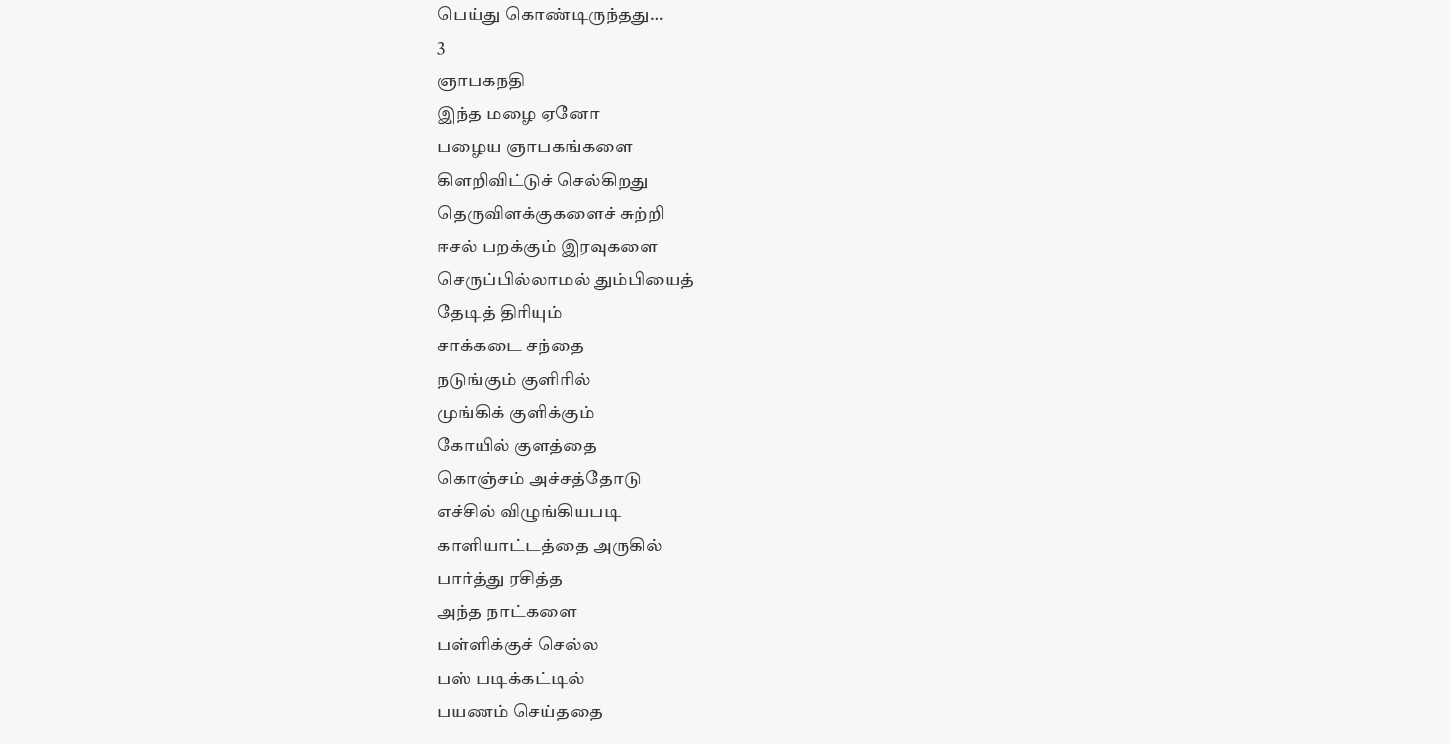பெய்து கொண்டிருந்தது…
3
ஞாபகநதி
இந்த மழை ஏனோ
பழைய ஞாபகங்களை
கிளறிவிட்டுச் செல்கிறது
தெருவிளக்குகளைச் சுற்றி
ஈசல் பறக்கும் இரவுகளை
செருப்பில்லாமல் தும்பியைத்
தேடித் திரியும்
சாக்கடை சந்தை
நடுங்கும் குளிரில்
முங்கிக் குளிக்கும்
கோயில் குளத்தை
கொஞ்சம் அச்சத்தோடு
எச்சில் விழுங்கியபடி
காளியாட்டத்தை அருகில்
பார்த்து ரசித்த
அந்த நாட்களை
பள்ளிக்குச் செல்ல
பஸ் படிக்கட்டில்
பயணம் செய்ததை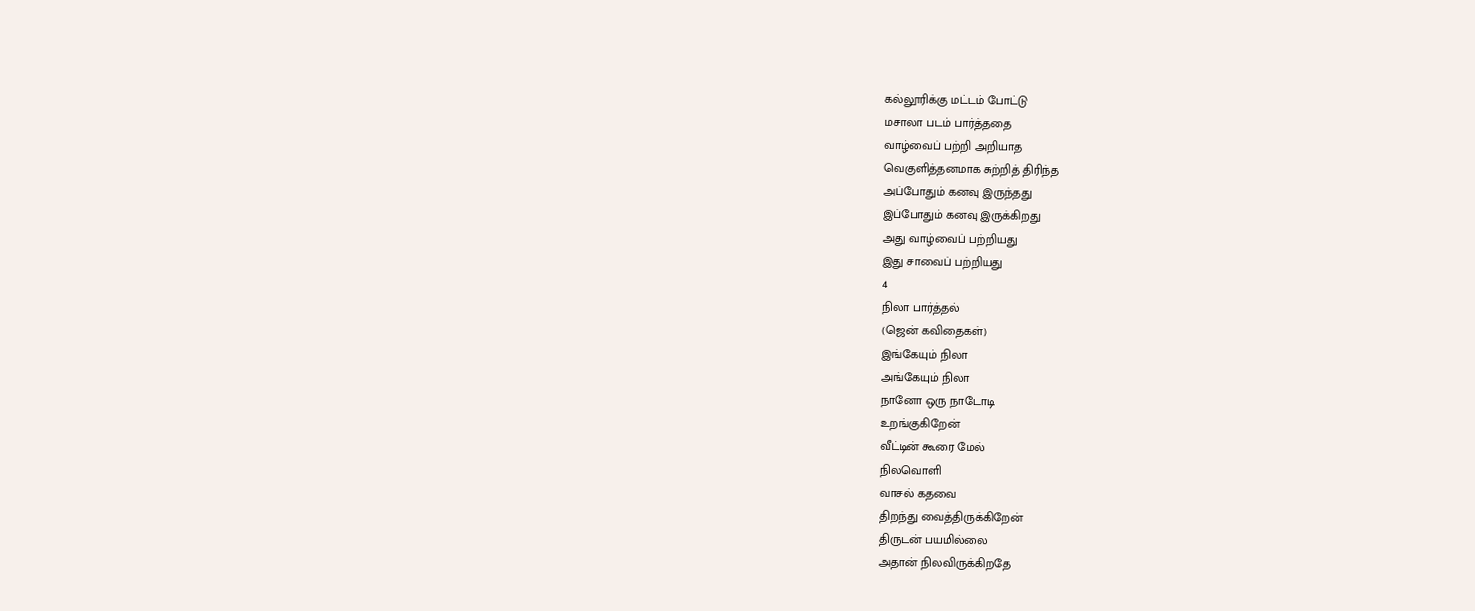கல்லூரிக்கு மட்டம் போட்டு
மசாலா படம் பார்த்ததை
வாழ்வைப் பற்றி அறியாத
வெகுளித்தனமாக சுற்றித் திரிந்த
அப்போதும் கனவு இருந்தது
இப்போதும் கனவு இருக்கிறது
அது வாழ்வைப் பற்றியது
இது சாவைப் பற்றியது
4
நிலா பார்த்தல்
(ஜென் கவிதைகள்)
இங்கேயும் நிலா
அங்கேயும் நிலா
நானோ ஒரு நாடோடி
உறங்குகிறேன்
வீட்டின் கூரை மேல்
நிலவொளி
வாசல் கதவை
திறந்து வைத்திருக்கிறேன்
திருடன் பயமில்லை
அதான் நிலவிருக்கிறதே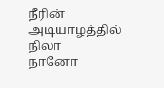நீரின்
அடியாழத்தில் நிலா
நானோ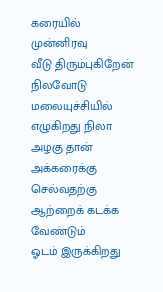கரையில்
முன்னிரவு
வீடு திரும்புகிறேன்
நிலவோடு
மலையுச்சியில்
எழுகிறது நிலா
அழகு தான்
அக்கரைக்கு செல்வதற்கு
ஆற்றைக் கடக்க வேண்டும்
ஓடம் இருக்கிறது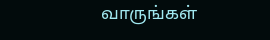வாருங்கள்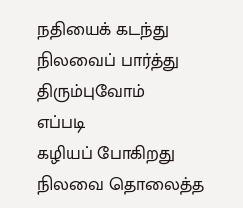நதியைக் கடந்து
நிலவைப் பார்த்து
திரும்புவோம்
எப்படி
கழியப் போகிறது
நிலவை தொலைத்த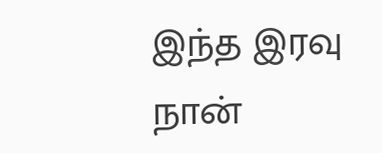இந்த இரவு
நான்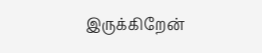இருக்கிறேன்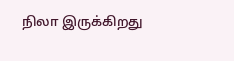நிலா இருக்கிறது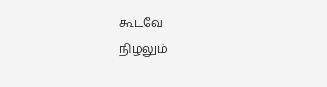கூடவே
நிழலும்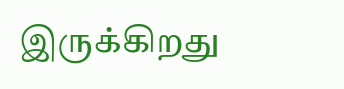இருக்கிறது